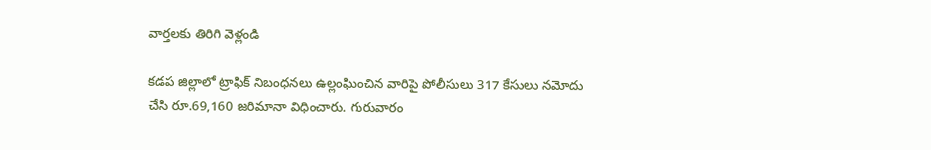వార్తలకు తిరిగి వెళ్లండి

కడప జిల్లాలో ట్రాఫిక్ నిబంధనలు ఉల్లంఘించిన వారిపై పోలీసులు 317 కేసులు నమోదు చేసి రూ.69,160 జరిమానా విధించారు. గురువారం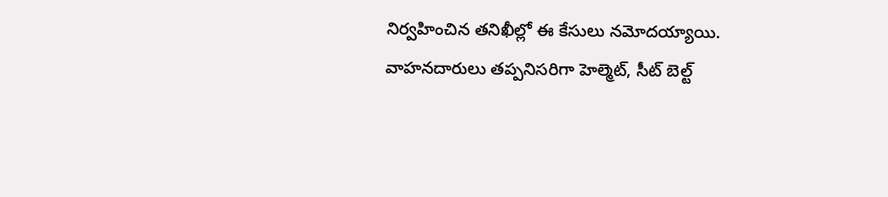నిర్వహించిన తనిఖీల్లో ఈ కేసులు నమోదయ్యాయి.
వాహనదారులు తప్పనిసరిగా హెల్మెట్, సీట్ బెల్ట్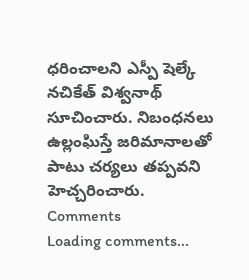ధరించాలని ఎస్పీ షెల్కే నచికేత్ విశ్వనాథ్ సూచించారు. నిబంధనలు ఉల్లంఘిస్తే జరిమానాలతో పాటు చర్యలు తప్పవని హెచ్చరించారు.
Comments
Loading comments...